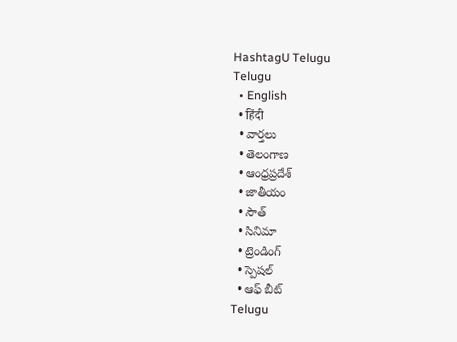HashtagU Telugu
Telugu
  • English
  • हिंदी
  • వార్తలు
  • తెలంగాణ
  • ఆంధ్రప్రదేశ్
  • జాతీయం
  • సౌత్
  • సినిమా
  • ట్రెండింగ్
  • స్పెషల్
  • ఆఫ్ బీట్
Telugu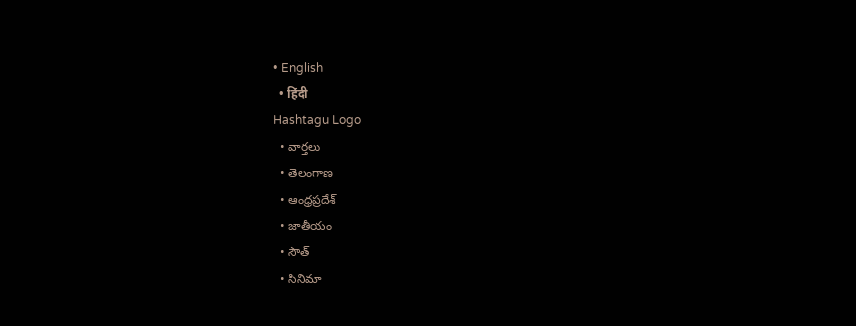• English
  • हिंदी
Hashtagu Logo
  • వార్తలు
  • తెలంగాణ
  • ఆంధ్రప్రదేశ్
  • జాతీయం
  • సౌత్
  • సినిమా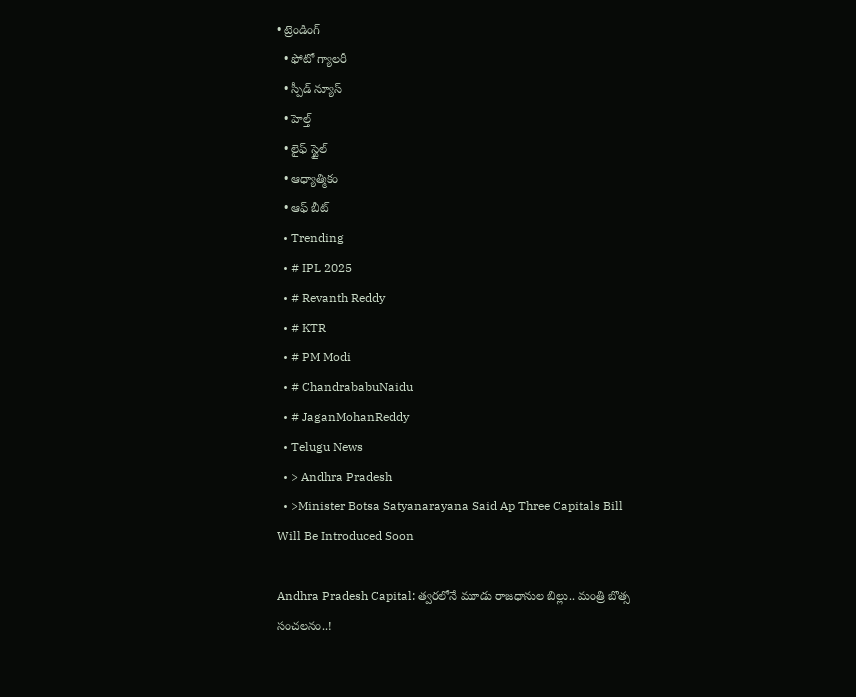• ట్రెండింగ్
  • ఫోటో గ్యాలరీ
  • స్పీడ్ న్యూస్
  • హెల్త్
  • లైఫ్ స్టైల్
  • ఆధ్యాత్మికం
  • ఆఫ్ బీట్
  • Trending
  • # IPL 2025
  • # Revanth Reddy
  • # KTR
  • # PM Modi
  • # ChandrababuNaidu
  • # JaganMohanReddy
  • Telugu News
  • > Andhra Pradesh
  • >Minister Botsa Satyanarayana Said Ap Three Capitals Bill Will Be Introduced Soon

Andhra Pradesh Capital: త్వరలోనే మూడు రాజధానుల బిల్లు.. మంత్రి బొత్స సంచ‌ల‌నం..!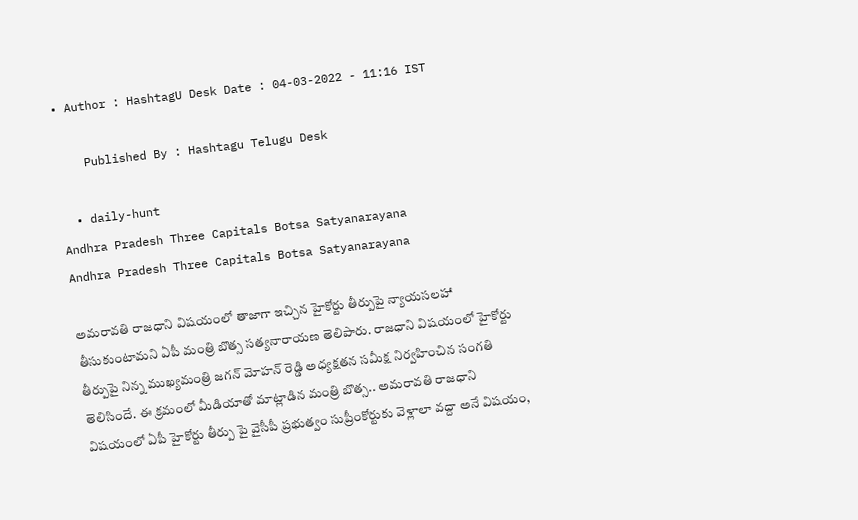• Author : HashtagU Desk Date : 04-03-2022 - 11:16 IST

    Published By : Hashtagu Telugu Desk

  • daily-hunt
Andhra Pradesh Three Capitals Botsa Satyanarayana
Andhra Pradesh Three Capitals Botsa Satyanarayana

అమరావతి రాజధాని విషయంలో తాజాగా ఇచ్చిన హైకోర్టు తీర్పుపై న్యాయసలహా తీసుకుంటామని ఏపీ మంత్రి బొత్స సత్యనారాయణ తెలిపారు. రాజధాని విషయంలో హైకోర్టు తీర్పుపై నిన్న‌ ముఖ్య‌మంత్రి జగన్ మోహ‌న్ రెడ్డి అధ్య‌క్ష‌త‌న సమీక్ష నిర్వ‌హించిన సంగ‌తి తెలిసిందే. ఈ క్ర‌మంలో మీడియాతో మాట్లాడిన మంత్రి బొత్స‌.. అమరావతి రాజధాని విషయంలో ఏపీ హైకోర్టు తీర్పు పై వైసీపీ ప్ర‌భుత్వం సుప్రీంకోర్టుకు వెళ్లాలా వద్దా అనే విష‌యం,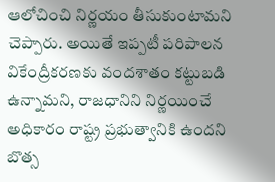ఆలోచించి నిర్ణయం తీసుకుంటామని చెప్పారు. అయితే ఇప్ప‌టీ పరిపాలన వికేంద్రీకరణకు వందశాతం కట్టుబడి ఉన్నామని, రాజధానిని నిర్ణయించే అధికారం రాష్ట్ర ప్రభుత్వానికి ఉందని బొత్స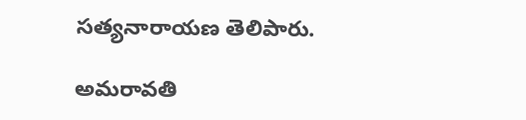స‌త్య‌నారాయ‌ణ తెలిపారు.

అమరావతి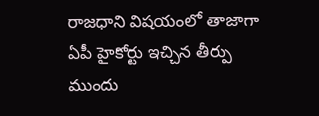రాజధాని విషయంలో తాజాగా ఏపీ హైకోర్టు ఇచ్చిన తీర్పు ముందు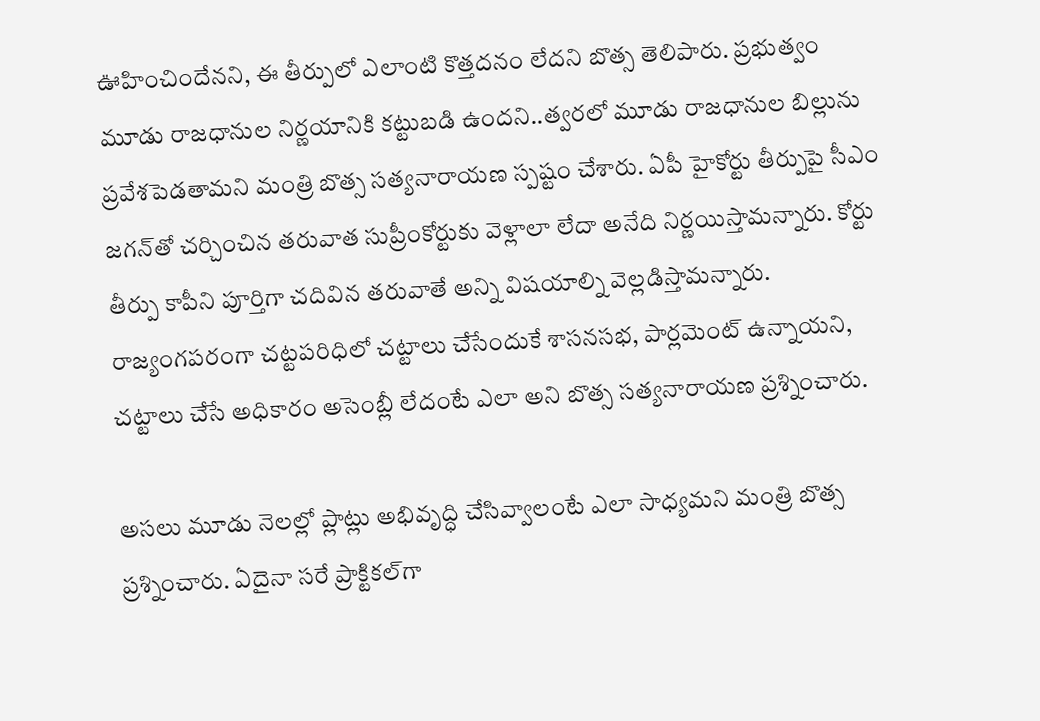ఊహించిందేనని, ఈ తీర్పులో ఎలాంటి కొత్త‌ద‌నం లేద‌ని బొత్స తెలిపారు. ప్రభుత్వం మూడు రాజధానుల నిర్ణయానికి కట్టుబడి ఉందని..త్వరలో మూడు రాజధానుల బిల్లును ప్రవేశపెడతామని మంత్రి బొత్స సత్యనారాయణ స్పష్టం చేశారు. ఏపీ హైకోర్టు తీర్పుపై సీఎం జగన్‌తో చర్చించిన తరువాత సుప్రీంకోర్టుకు వెళ్లాలా లేదా అనేది నిర్ణయిస్తామన్నారు. కోర్టు తీర్పు కాపీని పూర్తిగా చదివిన తరువాతే అన్ని విషయాల్ని వెల్లడిస్తామన్నారు. రాజ్యంగపరంగా చట్టపరిధిలో చట్టాలు చేసేందుకే శాసనసభ, పార్లమెంట్ ఉన్నాయని, చట్టాలు చేసే అధికారం అసెంబ్లీ లేదంటే ఎలా అని బొత్స స‌త్య‌నారాయ‌ణ‌ ప్రశ్నించారు.

అస‌లు మూడు నెలల్లో ప్లాట్లు అభివృద్ధి చేసివ్వాలంటే ఎలా సాధ్యమని మంత్రి బొత్స ప్రశ్నించారు. ఏదైనా సరే ప్రాక్టికల్‌గా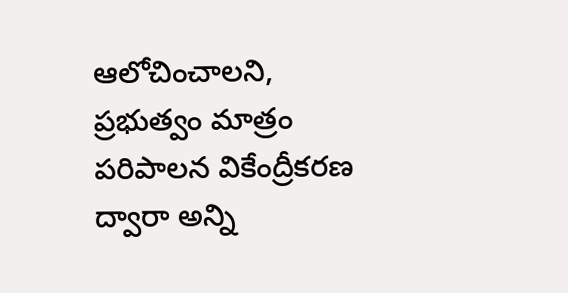ఆలోచించాలని, ప్రభుత్వం మాత్రం పరిపాలన వికేంద్రీకరణ ద్వారా అన్ని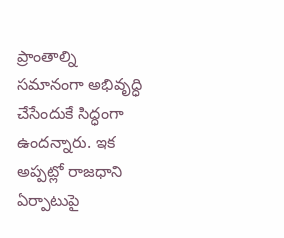ప్రాంతాల్ని సమానంగా అభివృద్ధి చేసేందుకే సిద్ధంగా ఉందన్నారు. ఇక అప్ప‌ట్లో రాజధాని ఏర్పాటుపై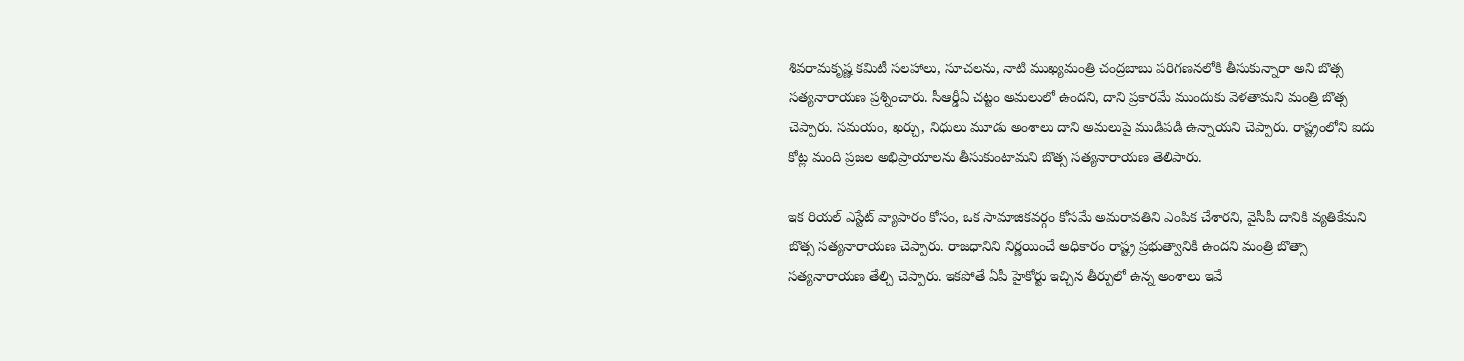శివరామకృష్ణ కమిటీ సలహాలు, సూచలను, నాటి ముఖ్యమంత్రి చంద్రబాబు పరిగణనలోకి తీసుకున్నారా అని బొత్స సత్యనారాయణ ప్రశ్నించారు. సీఆర్డీఏ చట్టం అమలులో ఉందని, దాని ప్రకారమే ముందుకు వెళతామని మంత్రి బొత్స చెప్పారు. సమయం, ఖర్చు, నిధులు మూడు అంశాలు దాని అమలుపై ముడిపడి ఉన్నాయని చెప్పారు. రాష్ట్రంలోని ఐదు కోట్ల మంది ప్రజల అభిప్రాయాలను తీసుకుంటామని బొత్స సత్యనారాయణ తెలిపారు.

ఇక రియల్ ఎస్టేట్ వ్యాపారం కోసం, ఒక సామాజికవర్గం కోసమే అమరావతిని ఎంపిక చేశారని, వైసీపీ దానికి వ్యతికేమని బొత్స స‌త్య‌నారాయ‌ణ చెప్పారు. రాజధానిని నిర్ణయించే అధికారం రాష్ట్ర ప్రభుత్వానికి ఉందని మంత్రి బొత్సా స‌త్య‌నారాయ‌ణ తేల్చి చెప్పారు. ఇక‌పోతే ఏపీ హైకోర్టు ఇచ్చిన తీర్పులో ఉన్న‌ అంశాలు ఇవే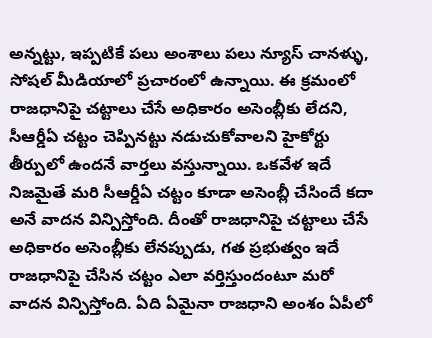అన్న‌ట్టు, ఇప్పటికే పలు అంశాలు పలు న్యూస్ చాన‌ళ్ళు, సోష‌ల్ మీడియాలో ప్రచారంలో ఉన్నాయి. ఈ క్ర‌మంలో రాజధానిపై చట్టాలు చేసే అధికారం అసెంబ్లీకు లేదని, సీఆర్డీఏ చట్టం చెప్పినట్టు నడుచుకోవాలని హైకోర్టు తీర్పులో ఉందనే వార్తలు వస్తున్నాయి. ఒక‌వేళ ఇదే నిజమైతే మరి సీఆర్డీఏ చట్టం కూడా అసెంబ్లీ చేసిందే కదా అనే వాదన విన్పిస్తోంది. దీంతో రాజధానిపై చట్టాలు చేసే అధికారం అసెంబ్లీకు లేనప్పుడు, గత ప్రభుత్వం ఇదే రాజధానిపై చేసిన చట్టం ఎలా వర్తిస్తుందంటూ మరో వాదన విన్పిస్తోంది. ఏది ఏమైనా రాజ‌ధాని అంశం ఏపీలో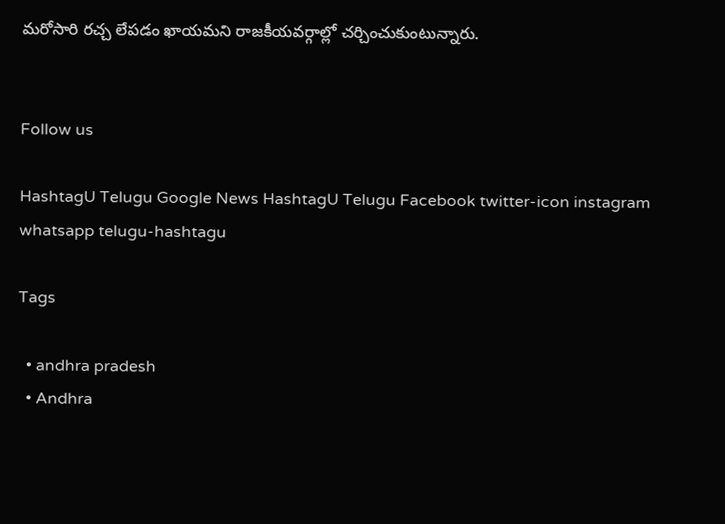మరోసారి ర‌చ్చ లేప‌డం ఖాయ‌మ‌ని రాజ‌కీయవ‌ర్గాల్లో చ‌ర్చించుకుంటున్నారు.


Follow us

HashtagU Telugu Google News HashtagU Telugu Facebook twitter-icon instagram whatsapp telugu-hashtagu

Tags

  • andhra pradesh
  • Andhra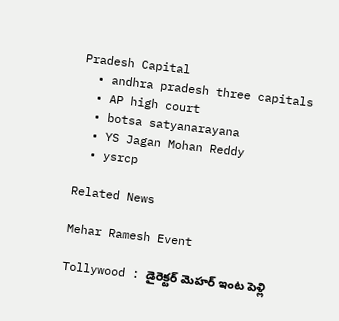Pradesh Capital
  • andhra pradesh three capitals
  • AP high court
  • botsa satyanarayana
  • YS Jagan Mohan Reddy
  • ysrcp

Related News

Mehar Ramesh Event

Tollywood : డైరెక్టర్ మెహర్ ఇంట పెళ్లి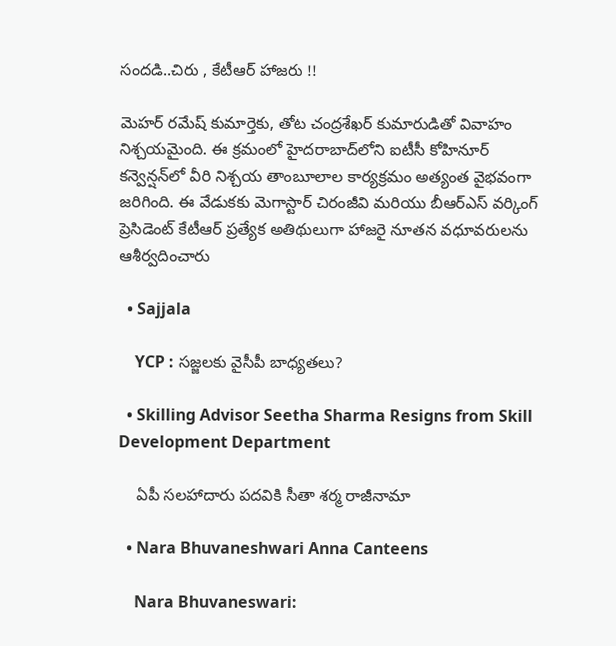సందడి..చిరు , కేటీఆర్ హాజరు !!

మెహర్ రమేష్ కుమార్తెకు, తోట చంద్రశేఖర్ కుమారుడితో వివాహం నిశ్చయమైంది. ఈ క్రమంలో హైదరాబాద్‌లోని ఐటీసీ కోహినూర్ కన్వెన్షన్‌లో వీరి నిశ్చయ తాంబూలాల కార్యక్రమం అత్యంత వైభవంగా జరిగింది. ఈ వేడుకకు మెగాస్టార్ చిరంజీవి మరియు బీఆర్ఎస్ వర్కింగ్ ప్రెసిడెంట్ కేటీఆర్ ప్రత్యేక అతిథులుగా హాజరై నూతన వధూవరులను ఆశీర్వదించారు

  • Sajjala

    YCP : సజ్జలకు వైసీపీ బాధ్యతలు?

  • Skilling Advisor Seetha Sharma Resigns from Skill Development Department

    ఏపీ సలహాదారు పదవికి సీతా శర్మ రాజీనామా

  • Nara Bhuvaneshwari Anna Canteens

    Nara Bhuvaneswari: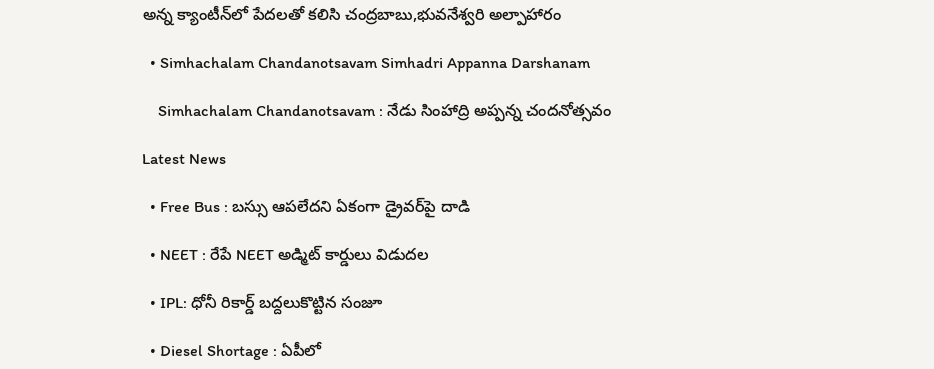అన్న క్యాంటీన్‌లో పేదలతో కలిసి చంద్రబాబు,భువనేశ్వరి అల్పాహారం

  • Simhachalam Chandanotsavam Simhadri Appanna Darshanam

    Simhachalam Chandanotsavam : నేడు సింహాద్రి అప్పన్న చందనోత్సవం

Latest News

  • Free Bus : బస్సు ఆపలేదని ఏకంగా డ్రైవర్‌పై దాడి

  • NEET : రేపే NEET అడ్మిట్ కార్డులు విడుదల

  • IPL: ధోనీ రికార్డ్ బద్దలుకొట్టిన సంజూ

  • Diesel Shortage : ఏపీలో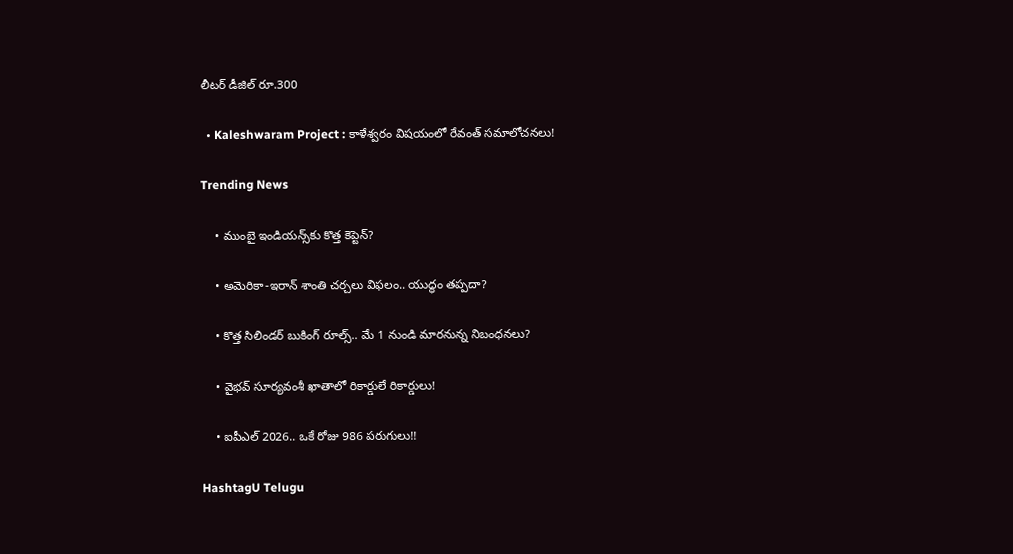లీటర్ డీజిల్ రూ.300

  • Kaleshwaram Project : కాళేశ్వరం విషయంలో రేవంత్ సమాలోచనలు!

Trending News

    • ముంబై ఇండియన్స్‌కు కొత్త కెప్టెన్‌?

    • అమెరికా-ఇరాన్ శాంతి చర్చలు విఫలం.. యుద్ధం త‌ప్ప‌దా?

    • కొత్త సిలిండర్ బుకింగ్ రూల్స్.. మే 1 నుండి మారనున్న నిబంధనలు?

    • వైభవ్‌ సూర్యవంశీ ఖాతాలో రికార్డులే రికార్డులు!

    • ఐపీఎల్ 2026.. ఒకే రోజు 986 ప‌రుగులు!!

HashtagU Telugu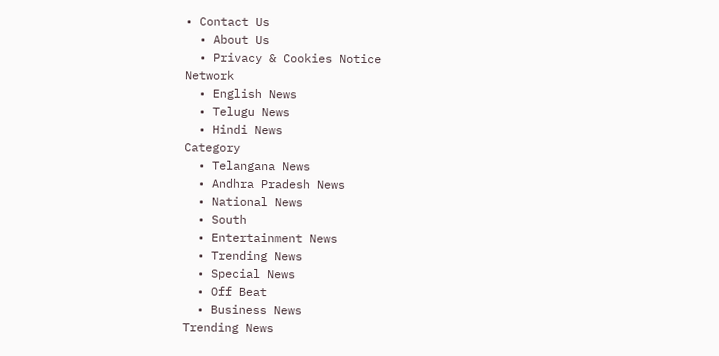• Contact Us
  • About Us
  • Privacy & Cookies Notice
Network
  • English News
  • Telugu News
  • Hindi News
Category
  • Telangana News
  • Andhra Pradesh News
  • National News
  • South
  • Entertainment News
  • Trending News
  • Special News
  • Off Beat
  • Business News
Trending News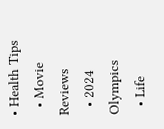• Health Tips
  • Movie Reviews
  • 2024 Olympics
  • Life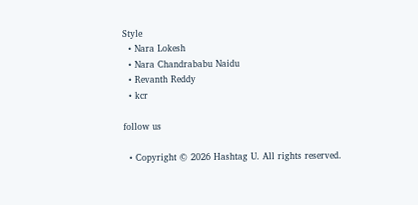Style
  • Nara Lokesh
  • Nara Chandrababu Naidu
  • Revanth Reddy
  • kcr

follow us

  • Copyright © 2026 Hashtag U. All rights reserved.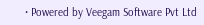• Powered by Veegam Software Pvt Ltd